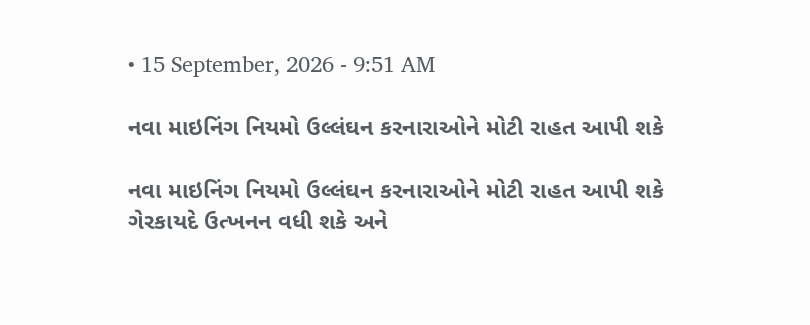• 15 September, 2026 - 9:51 AM

નવા માઇનિંગ નિયમો ઉલ્લંઘન કરનારાઓને મોટી રાહત આપી શકે

નવા માઇનિંગ નિયમો ઉલ્લંઘન કરનારાઓને મોટી રાહત આપી શકે
ગેરકાયદે ઉત્ખનન વધી શકે અને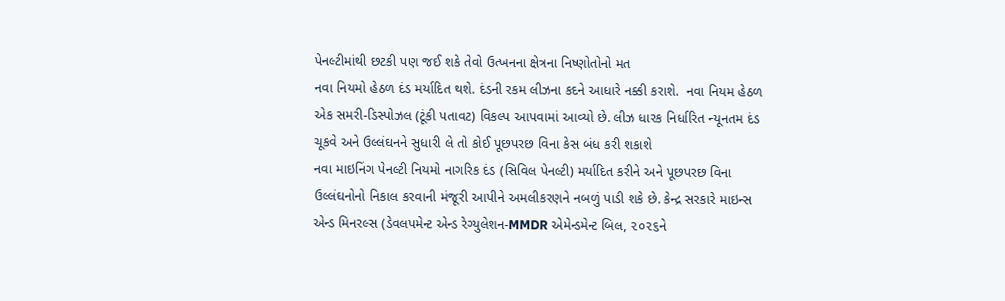પેનલ્ટીમાંથી છટકી પણ જઈ શકે તેવો ઉત્ખનના ક્ષેત્રના નિષ્ણોતોનો મત
નવા નિયમો હેઠળ દંડ મર્યાદિત થશે. દંડની રકમ લીઝના કદને આધારે નક્કી કરાશે.  નવા નિયમ હેઠળ એક સમરી-ડિસ્પોઝલ (ટૂંકી પતાવટ) વિકલ્પ આપવામાં આવ્યો છે. લીઝ ધારક નિર્ધારિત ન્યૂનતમ દંડ ચૂકવે અને ઉલ્લંઘનને સુધારી લે તો કોઈ પૂછપરછ વિના કેસ બંધ કરી શકાશે
નવા માઇનિંગ પેનલ્ટી નિયમો નાગરિક દંડ (સિવિલ પેનલ્ટી) મર્યાદિત કરીને અને પૂછપરછ વિના ઉલ્લંઘનોનો નિકાલ કરવાની મંજૂરી આપીને અમલીકરણને નબળું પાડી શકે છે. કેન્દ્ર સરકારે માઇન્સ એન્ડ મિનરલ્સ (ડેવલપમેન્ટ એન્ડ રેગ્યુલેશન-MMDR એમેન્ડમેન્ટ બિલ, ૨૦૨૬ને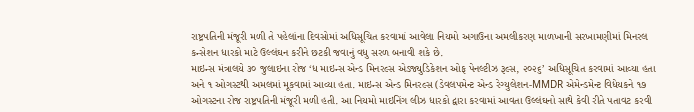રાષ્ટ્રપતિની મંજૂરી મળી તે પહેલાંના દિવસોમાં અધિસૂચિત કરવામાં આવેલા નિયમો અગાઉના અમલીકરણ માળખાની સરખામણીમાં મિનરલ કન્સેશન ધારકો માટે ઉલ્લંઘન કરીને છટકી જવાનું વધુ સરળ બનાવી શકે છે.
માઇન્સ મંત્રાલયે ૩૦ જુલાઇના રોજ ‘ધ માઇન્સ એન્ડ મિનરલ્સ એડજ્યુડિકેશન ઓફ પેનલ્ટીઝ રૂલ્સ, ૨૦૨૬’ અધિસૂચિત કરવામાં આવ્યા હતા અને ૧ ઓગસ્ટથી અમલમાં મૂકવામાં આવ્યા હતા. માઇન્સ એન્ડ મિનરલ્સ (ડેવલપમેન્ટ એન્ડ રેગ્યુલેશન-MMDR એમેન્ડમેન્ટ વિધેયકને ૧૭ ઓગસ્ટના રોજ રાષ્ટ્રપતિની મંજૂરી મળી હતી. આ નિયમો માઇનિંગ લીઝ ધારકો દ્વારા કરવામાં આવતા ઉલ્લંઘનો સાથે કેવી રીતે પતાવટ કરવી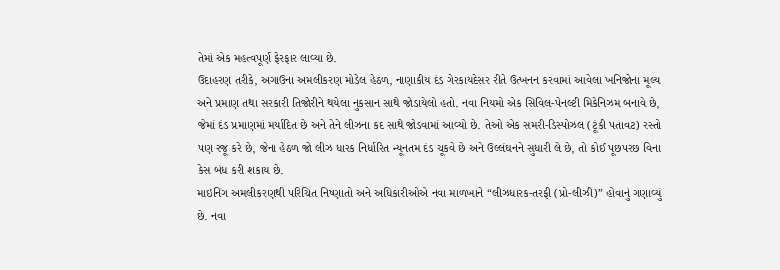તેમાં એક મહત્વપૂર્ણ ફેરફાર લાવ્યા છે.
ઉદાહરણ તરીકે, અગાઉના અમલીકરણ મોડેલ હેઠળ, નાણાકીય દંડ ગેરકાયદેસર રીતે ઉત્ખનન કરવામાં આવેલા ખનિજોના મૂલ્ય અને પ્રમાણ તથા સરકારી તિજોરીને થયેલા નુકસાન સાથે જોડાયેલો હતો. નવા નિયમો એક સિવિલ-પેનલ્ટી મિકેનિઝમ બનાવે છે, જેમાં દંડ પ્રમાણમાં મર્યાદિત છે અને તેને લીઝના કદ સાથે જોડવામાં આવ્યો છે. તેઓ એક સમરી-ડિસ્પોઝલ (ટૂંકી પતાવટ) રસ્તો પણ રજૂ કરે છે, જેના હેઠળ જો લીઝ ધારક નિર્ધારિત ન્યૂનતમ દંડ ચૂકવે છે અને ઉલ્લંઘનને સુધારી લે છે, તો કોઈ પૂછપરછ વિના કેસ બંધ કરી શકાય છે.
માઇનિંગ અમલીકરણથી પરિચિત નિષ્ણાતો અને અધિકારીઓએ નવા માળખાને “લીઝધારક-તરફી (પ્રો-લીઝી)” હોવાનું ગણાવ્યું છે. નવા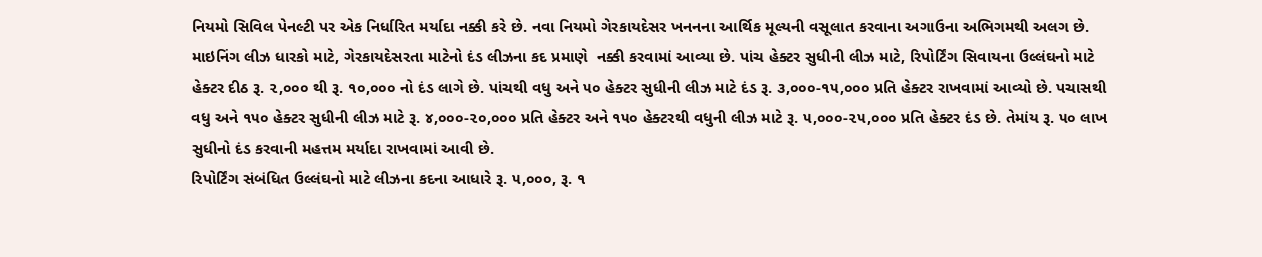નિયમો સિવિલ પેનલ્ટી પર એક નિર્ધારિત મર્યાદા નક્કી કરે છે. નવા નિયમો ગેરકાયદેસર ખનનના આર્થિક મૂલ્યની વસૂલાત કરવાના અગાઉના અભિગમથી અલગ છે. માઇનિંગ લીઝ ધારકો માટે, ગેરકાયદેસરતા માટેનો દંડ લીઝના કદ પ્રમાણે  નક્કી કરવામાં આવ્યા છે. પાંચ હેક્ટર સુધીની લીઝ માટે, રિપોર્ટિંગ સિવાયના ઉલ્લંઘનો માટે હેક્ટર દીઠ રૂ. ૨,૦૦૦ થી રૂ. ૧૦,૦૦૦ નો દંડ લાગે છે. પાંચથી વધુ અને ૫૦ હેક્ટર સુધીની લીઝ માટે દંડ રૂ. ૩,૦૦૦-૧૫,૦૦૦ પ્રતિ હેક્ટર રાખવામાં આવ્યો છે. પચાસથી વધુ અને ૧૫૦ હેક્ટર સુધીની લીઝ માટે રૂ. ૪,૦૦૦-૨૦,૦૦૦ પ્રતિ હેક્ટર અને ૧૫૦ હેક્ટરથી વધુની લીઝ માટે રૂ. ૫,૦૦૦-૨૫,૦૦૦ પ્રતિ હેક્ટર દંડ છે. તેમાંય રૂ. ૫૦ લાખ સુધીનો દંડ કરવાની મહત્તમ મર્યાદા રાખવામાં આવી છે.
રિપોર્ટિંગ સંબંધિત ઉલ્લંઘનો માટે લીઝના કદના આધારે રૂ. ૫,૦૦૦, રૂ. ૧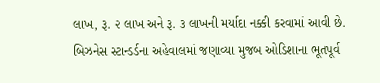લાખ, રૂ. ૨ લાખ અને રૂ. ૩ લાખની મર્યાદા નક્કી કરવામાં આવી છે. બિઝનેસ સ્ટાન્ડર્ડના અહેવાલમાં જણાવ્યા મુજબ ઓડિશાના ભૂતપૂર્વ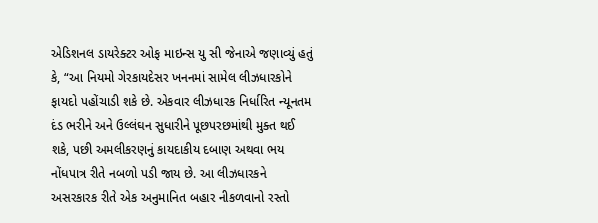એડિશનલ ડાયરેક્ટર ઓફ માઇન્સ યુ સી જેનાએ જણાવ્યું હતું કે, “આ નિયમો ગેરકાયદેસર ખનનમાં સામેલ લીઝધારકોને ફાયદો પહોંચાડી શકે છે. એકવાર લીઝધારક નિર્ધારિત ન્યૂનતમ દંડ ભરીને અને ઉલ્લંઘન સુધારીને પૂછપરછમાંથી મુક્ત થઈ શકે, પછી અમલીકરણનું કાયદાકીય દબાણ અથવા ભય નોંધપાત્ર રીતે નબળો પડી જાય છે. આ લીઝધારકને અસરકારક રીતે એક અનુમાનિત બહાર નીકળવાનો રસ્તો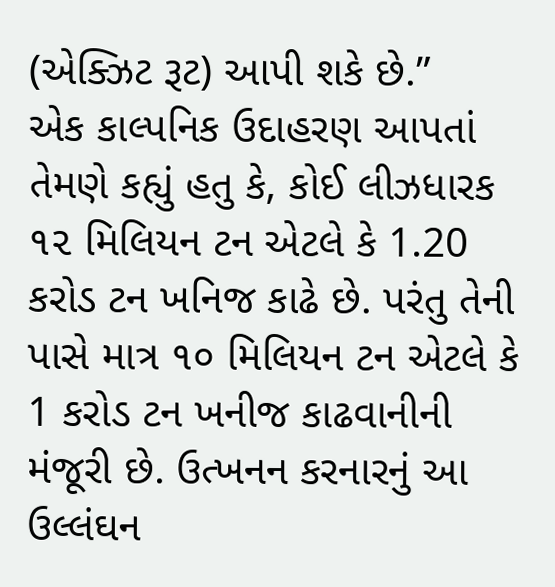(એક્ઝિટ રૂટ) આપી શકે છે.”
એક કાલ્પનિક ઉદાહરણ આપતાં તેમણે કહ્યું હતુ કે, કોઈ લીઝધારક ૧૨ મિલિયન ટન એટલે કે 1.20 કરોડ ટન ખનિજ કાઢે છે. પરંતુ તેની પાસે માત્ર ૧૦ મિલિયન ટન એટલે કે 1 કરોડ ટન ખનીજ કાઢવાનીની મંજૂરી છે. ઉત્ખનન કરનારનું આ ઉલ્લંઘન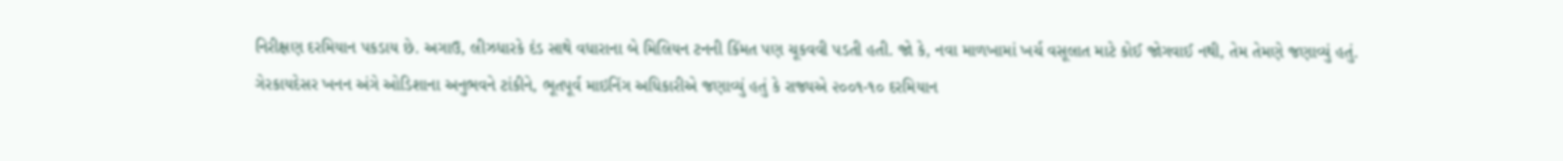નિરીક્ષણ દરમિયાન પકડાય છે. અગાઉ, લીઝધારકે દંડ સાથે વધારાના બે મિલિયન ટનની કિંમત પણ ચૂકવવી પડતી હતી. જો કે, નવા માળખામાં ખર્ચ વસૂલાત માટે કોઈ જોગવાઈ નથી, તેમ તેમણે જણાવ્યું હતું.
ગેરકાયદેસર ખનન અંગે ઓડિશાના અનુભવને ટાંકીને, ભૂતપૂર્વ માઇનિંગ અધિકારીએ જણાવ્યું હતું કે રાજ્યએ ૨૦૦૧-૧૦ દરમિયાન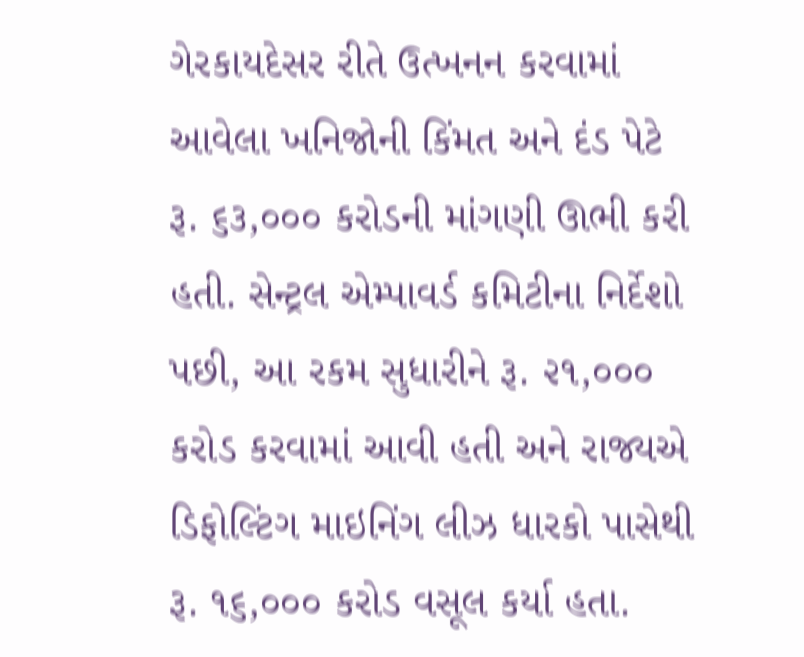ગેરકાયદેસર રીતે ઉત્ખનન કરવામાં આવેલા ખનિજોની કિંમત અને દંડ પેટે રૂ. ૬૩,૦૦૦ કરોડની માંગણી ઊભી કરી હતી. સેન્ટ્રલ એમ્પાવર્ડ કમિટીના નિર્દેશો પછી, આ રકમ સુધારીને રૂ. ૨૧,૦૦૦ કરોડ કરવામાં આવી હતી અને રાજ્યએ ડિફોલ્ટિંગ માઇનિંગ લીઝ ધારકો પાસેથી રૂ. ૧૬,૦૦૦ કરોડ વસૂલ કર્યા હતા.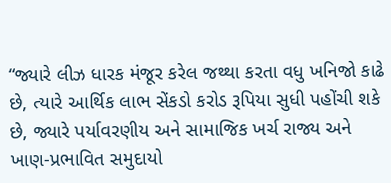“જ્યારે લીઝ ધારક મંજૂર કરેલ જથ્થા કરતા વધુ ખનિજો કાઢે છે, ત્યારે આર્થિક લાભ સેંકડો કરોડ રૂપિયા સુધી પહોંચી શકે છે, જ્યારે પર્યાવરણીય અને સામાજિક ખર્ચ રાજ્ય અને ખાણ-પ્રભાવિત સમુદાયો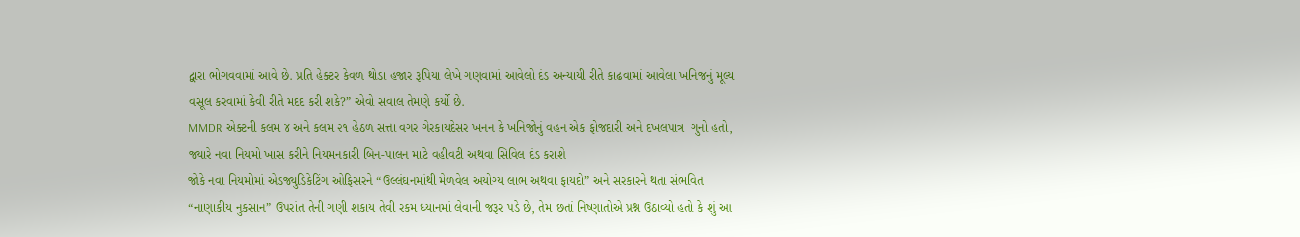દ્વારા ભોગવવામાં આવે છે. પ્રતિ હેક્ટર કેવળ થોડા હજાર રૂપિયા લેખે ગણવામાં આવેલો દંડ અન્યાયી રીતે કાઢવામાં આવેલા ખનિજનું મૂલ્ય વસૂલ કરવામાં કેવી રીતે મદદ કરી શકે?” એવો સવાલ તેમણે કર્યો છે.
MMDR એક્ટની કલમ ૪ અને કલમ ૨૧ હેઠળ સત્તા વગર ગેરકાયદેસર ખનન કે ખનિજોનું વહન એક ફોજદારી અને દખલપાત્ર  ગુનો હતો, જ્યારે નવા નિયમો ખાસ કરીને નિયમનકારી બિન-પાલન માટે વહીવટી અથવા સિવિલ દંડ કરાશે
જોકે નવા નિયમોમાં એડજ્યુડિકેટિંગ ઓફિસરને “ઉલ્લંઘનમાંથી મેળવેલ અયોગ્ય લાભ અથવા ફાયદો” અને સરકારને થતા સંભવિત “નાણાકીય નુકસાન” ઉપરાંત તેની ગણી શકાય તેવી રકમ ધ્યાનમાં લેવાની જરૂર પડે છે, તેમ છતાં નિષ્ણાતોએ પ્રશ્ન ઉઠાવ્યો હતો કે શું આ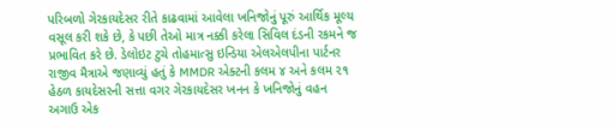પરિબળો ગેરકાયદેસર રીતે કાઢવામાં આવેલા ખનિજોનું પૂરું આર્થિક મૂલ્ય વસૂલ કરી શકે છે, કે પછી તેઓ માત્ર નક્કી કરેલા સિવિલ દંડની રકમને જ પ્રભાવિત કરે છે. ડેલોઇટ ટુચે તોહમાત્સુ ઇન્ડિયા એલએલપીના પાર્ટનર રાજીવ મૈત્રાએ જણાવ્યું હતું કે MMDR એક્ટની કલમ ૪ અને કલમ ૨૧ હેઠળ કાયદેસરની સત્તા વગર ગેરકાયદેસર ખનન કે ખનિજોનું વહન અગાઉ એક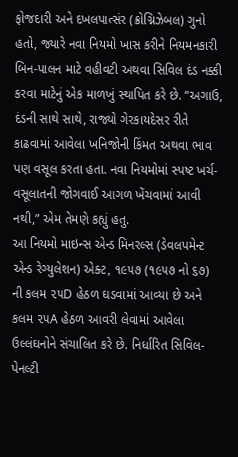ફોજદારી અને દખલપાત્સંર (ક્રોગ્નિઝેબલ) ગુનો હતો, જ્યારે નવા નિયમો ખાસ કરીને નિયમનકારી બિન-પાલન માટે વહીવટી અથવા સિવિલ દંડ નક્કી કરવા માટેનું એક માળખું સ્થાપિત કરે છે. “અગાઉ, દંડની સાથે સાથે, રાજ્યો ગેરકાયદેસર રીતે કાઢવામાં આવેલા ખનિજોની કિંમત અથવા ભાવ પણ વસૂલ કરતા હતા. નવા નિયમોમાં સ્પષ્ટ ખર્ચ-વસૂલાતની જોગવાઈ આગળ ખેંચવામાં આવી નથી,” એમ તેમણે કહ્યું હતુ.
આ નિયમો માઇન્સ એન્ડ મિનરલ્સ (ડેવલપમેન્ટ એન્ડ રેગ્યુલેશન) એક્ટ, ૧૯૫૭ (૧૯૫૭ નો ૬૭) ની કલમ ૨૫D હેઠળ ઘડવામાં આવ્યા છે અને કલમ ૨૫A હેઠળ આવરી લેવામાં આવેલા ઉલ્લંઘનોને સંચાલિત કરે છે. નિર્ધારિત સિવિલ-પેનલ્ટી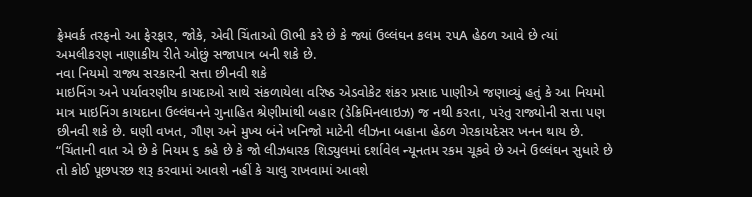ફ્રેમવર્ક તરફનો આ ફેરફાર, જોકે, એવી ચિંતાઓ ઊભી કરે છે કે જ્યાં ઉલ્લંઘન કલમ ૨૫A હેઠળ આવે છે ત્યાં અમલીકરણ નાણાકીય રીતે ઓછું સજાપાત્ર બની શકે છે.
નવા નિયમો રાજ્ય સરકારની સત્તા છીનવી શકે
માઇનિંગ અને પર્યાવરણીય કાયદાઓ સાથે સંકળાયેલા વરિષ્ઠ એડવોકેટ શંકર પ્રસાદ પાણીએ જણાવ્યું હતું કે આ નિયમો માત્ર માઇનિંગ કાયદાના ઉલ્લંઘનને ગુનાહિત શ્રેણીમાંથી બહાર (ડેક્રિમિનલાઇઝ) જ નથી કરતા, પરંતુ રાજ્યોની સત્તા પણ છીનવી શકે છે. ઘણી વખત, ગૌણ અને મુખ્ય બંને ખનિજો માટેની લીઝના બહાના હેઠળ ગેરકાયદેસર ખનન થાય છે. “ચિંતાની વાત એ છે કે નિયમ ૬ કહે છે કે જો લીઝધારક શિડ્યુલમાં દર્શાવેલ ન્યૂનતમ રકમ ચૂકવે છે અને ઉલ્લંઘન સુધારે છે તો કોઈ પૂછપરછ શરૂ કરવામાં આવશે નહીં કે ચાલુ રાખવામાં આવશે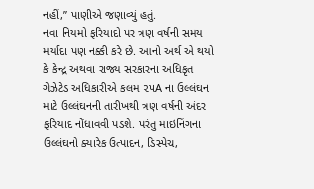નહીં,” પાણીએ જણાવ્યું હતું.
નવા નિયમો ફરિયાદો પર ત્રણ વર્ષની સમય મર્યાદા પણ નક્કી કરે છે. આનો અર્થ એ થયો કે કેન્દ્ર અથવા રાજ્ય સરકારના અધિકૃત ગેઝેટેડ અધિકારીએ કલમ ૨૫A ના ઉલ્લંઘન માટે ઉલ્લંઘનની તારીખથી ત્રણ વર્ષની અંદર ફરિયાદ નોંધાવવી પડશે. પરંતુ માઇનિંગના ઉલ્લંઘનો ક્યારેક ઉત્પાદન, ડિસ્પેચ,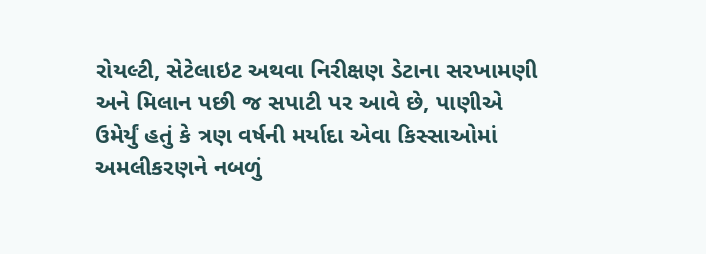રોયલ્ટી, સેટેલાઇટ અથવા નિરીક્ષણ ડેટાના સરખામણી અને મિલાન પછી જ સપાટી પર આવે છે, પાણીએ ઉમેર્યું હતું કે ત્રણ વર્ષની મર્યાદા એવા કિસ્સાઓમાં અમલીકરણને નબળું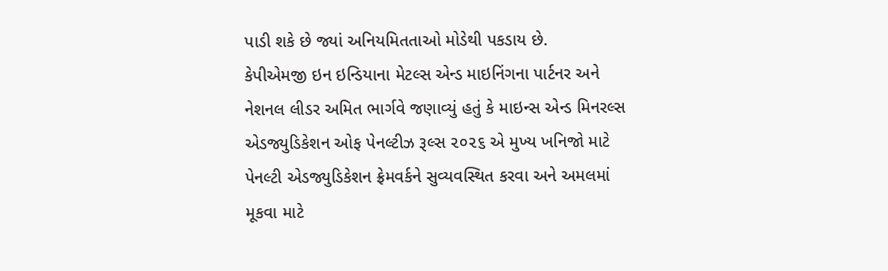પાડી શકે છે જ્યાં અનિયમિતતાઓ મોડેથી પકડાય છે.
કેપીએમજી ઇન ઇન્ડિયાના મેટલ્સ એન્ડ માઇનિંગના પાર્ટનર અને નેશનલ લીડર અમિત ભાર્ગવે જણાવ્યું હતું કે માઇન્સ એન્ડ મિનરલ્સ એડજ્યુડિકેશન ઓફ પેનલ્ટીઝ રૂલ્સ ૨૦૨૬ એ મુખ્ય ખનિજો માટે પેનલ્ટી એડજ્યુડિકેશન ફ્રેમવર્કને સુવ્યવસ્થિત કરવા અને અમલમાં મૂકવા માટે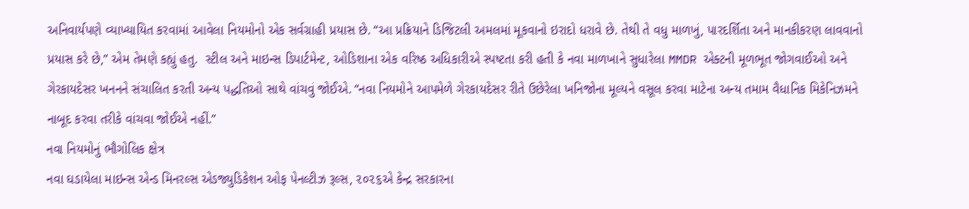અનિવાર્યપણે વ્યાખ્યાયિત કરવામાં આવેલા નિયમોનો એક સર્વગ્રાહી પ્રયાસ છે. “આ પ્રક્રિયાને ડિજિટલી અમલમાં મૂકવાનો ઇરાદો ધરાવે છે. તેથી તે વધુ માળખું, પારદર્શિતા અને માનકીકરણ લાવવાનો પ્રયાસ કરે છે,” એમ તેમણે કહ્યું હતુ.  સ્ટીલ અને માઇન્સ ડિપાર્ટમેન્ટ, ઓડિશાના એક વરિષ્ઠ અધિકારીએ સ્પષ્ટતા કરી હતી કે નવા માળખાને સુધારેલા MMDR એક્ટની મૂળભૂત જોગવાઈઓ અને ગેરકાયદેસર ખનનને સંચાલિત કરતી અન્ય પદ્ધતિઓ સાથે વાંચવું જોઈએ. “નવા નિયમોને આપમેળે ગેરકાયદેસર રીતે ઉછેરેલા ખનિજોના મૂલ્યને વસૂલ કરવા માટેના અન્ય તમામ વૈધાનિક મિકેનિઝમને નાબૂદ કરવા તરીકે વાંચવા જોઈએ નહીં.”
નવા નિયમોનું ભૌગોલિક ક્ષેત્ર
નવા ઘડાયેલા માઇન્સ એન્ડ મિનરલ્સ એડજ્યુડિકેશન ઓફ પેનલ્ટીઝ રૂલ્સ, ૨૦૨૬એ કેન્દ્ર સરકારના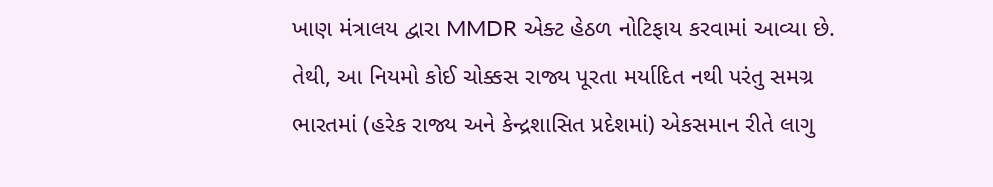ખાણ મંત્રાલય દ્વારા MMDR એક્ટ હેઠળ નોટિફાય કરવામાં આવ્યા છે. તેથી, આ નિયમો કોઈ ચોક્કસ રાજ્ય પૂરતા મર્યાદિત નથી પરંતુ સમગ્ર ભારતમાં (હરેક રાજ્ય અને કેન્દ્રશાસિત પ્રદેશમાં) એકસમાન રીતે લાગુ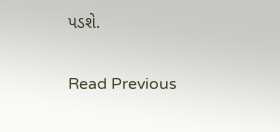પડશે.

Read Previous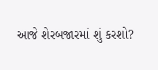આજે શેરબજારમાં શું કરશો?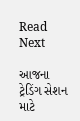Read Next

આજના ટ્રેડિંગ સેશન માટે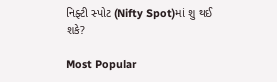નિફ્ટી સ્પોટ (Nifty Spot)માં શુ થઈ શકે?

Most Popular